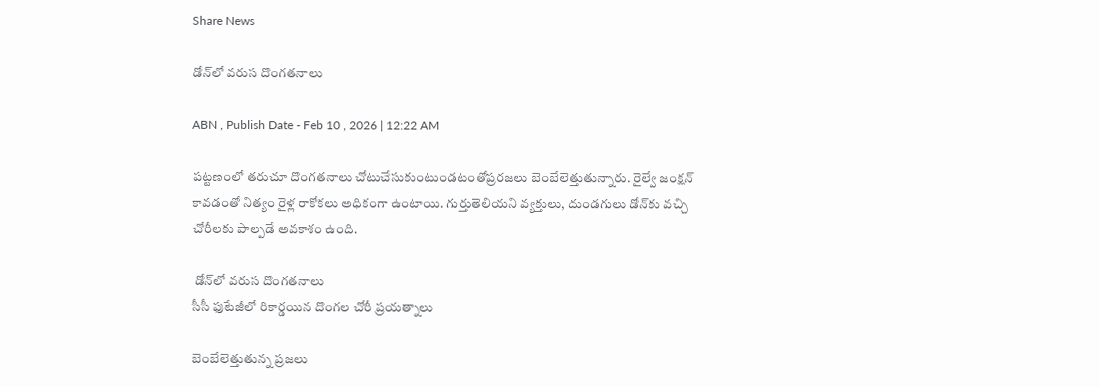Share News

డోన్‌లో వరుస దొంగతనాలు

ABN , Publish Date - Feb 10 , 2026 | 12:22 AM

పట్టణంలో తరుచూ దొంగతనాలు చోటుచేసుకుంటుండటంతోప్రరజలు బెంబేలెత్తుతున్నారు. రైల్వే జంక్షన్‌ కావడంతో నిత్యం రైళ్ల రాకోకలు అధికంగా ఉంటాయి. గుర్తుతెలియని వ్యక్తులు, దుండగులు డోన్‌కు వచ్చి చోరీలకు పాల్పడే అవకాశం ఉంది.

 డోన్‌లో వరుస దొంగతనాలు
సీసీ ఫుటేజీలో రికార్డయిన దొంగల చోరీ ప్రయత్నాలు

బెంబేలెత్తుతున్న ప్రజలు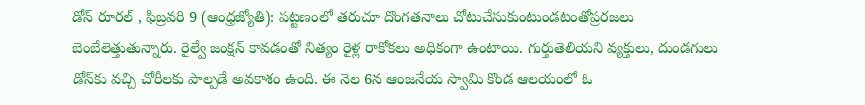డోన్‌ రూరల్‌ , ఫిబ్రవరి 9 (ఆంధ్రజ్యోతి): పట్టణంలో తరుచూ దొంగతనాలు చోటుచేసుకుంటుండటంతోప్రరజలు బెంబేలెత్తుతున్నారు. రైల్వే జంక్షన్‌ కావడంతో నిత్యం రైళ్ల రాకోకలు అధికంగా ఉంటాయి. గుర్తుతెలియని వ్యక్తులు, దుండగులు డోన్‌కు వచ్చి చోరీలకు పాల్పడే అవకాశం ఉంది. ఈ నెల 6న ఆంజనేయ స్వామి కొండ ఆలయంలో ఓ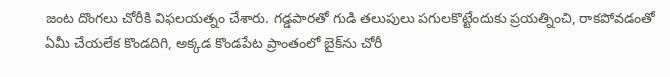జంట దొంగలు చోరీకి విఫలయత్నం చేశారు. గడ్డపారతో గుడి తలుపులు పగులకొట్టేందుకు ప్రయత్నించి, రాకపోవడంతో ఏమీ చేయలేక కొండదిగి, అక్కడ కొండపేట ప్రాంతంలో బైక్‌ను చోరీ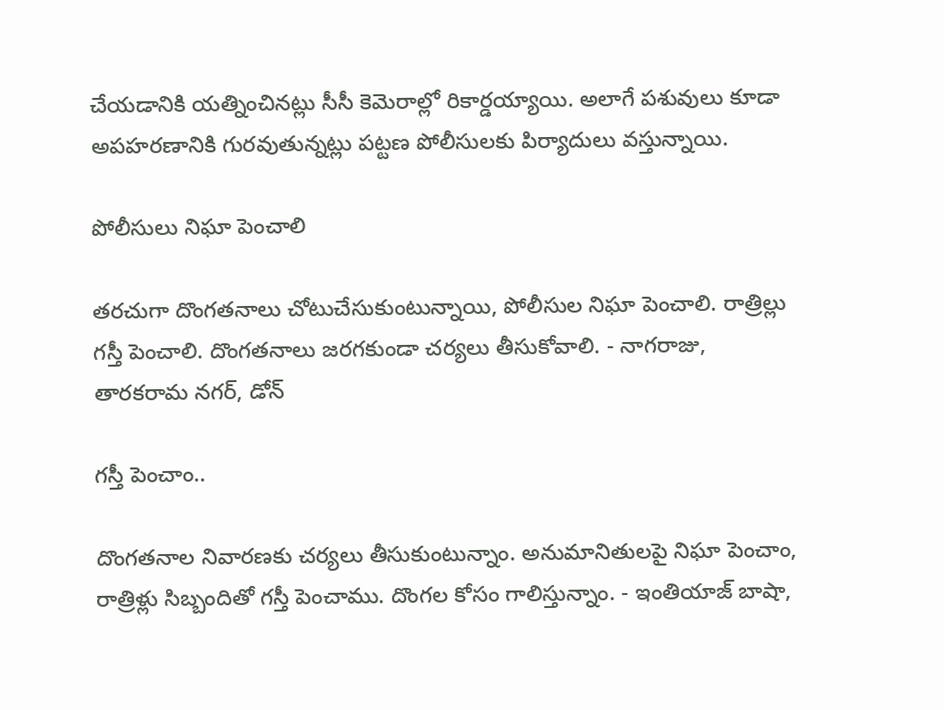చేయడానికి యత్నించినట్లు సీసీ కెమెరాల్లో రికార్డయ్యాయి. అలాగే పశువులు కూడా అపహరణానికి గురవుతున్నట్లు పట్టణ పోలీసులకు పిర్యాదులు వస్తున్నాయి.

పోలీసులు నిఘా పెంచాలి

తరచుగా దొంగతనాలు చోటుచేసుకుంటున్నాయి, పోలీసుల నిఘా పెంచాలి. రాత్రిల్లు గస్తీ పెంచాలి. దొంగతనాలు జరగకుండా చర్యలు తీసుకోవాలి. - నాగరాజు, తారకరామ నగర్‌, డోన్‌

గస్తీ పెంచాం..

దొంగతనాల నివారణకు చర్యలు తీసుకుంటున్నాం. అనుమానితులపై నిఘా పెంచాం, రాత్రిళ్లు సిబ్బందితో గస్తీ పెంచాము. దొంగల కోసం గాలిస్తున్నాం. - ఇంతియాజ్‌ బాషా,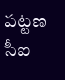పట్టణ సీఐ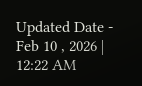Updated Date - Feb 10 , 2026 | 12:22 AM